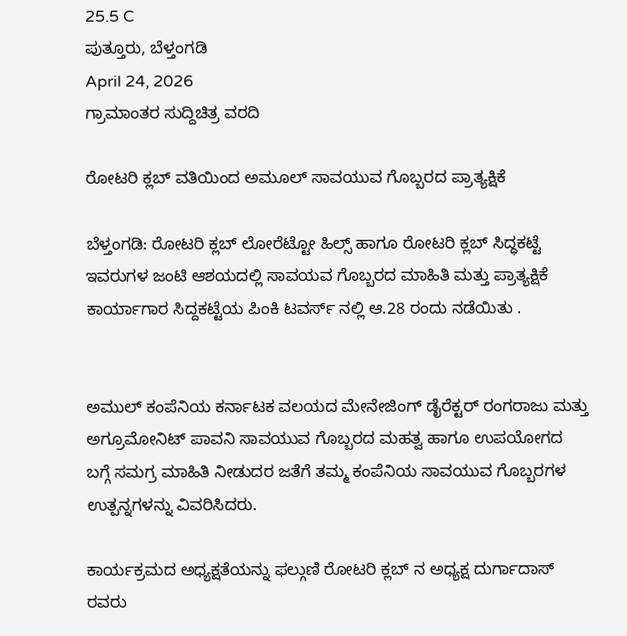25.5 C
ಪುತ್ತೂರು, ಬೆಳ್ತಂಗಡಿ
April 24, 2026
ಗ್ರಾಮಾಂತರ ಸುದ್ದಿಚಿತ್ರ ವರದಿ

ರೋಟರಿ ಕ್ಲಬ್ ವತಿಯಿಂದ ಅಮೂಲ್ ಸಾವಯುವ ಗೊಬ್ಬರದ ಪ್ರಾತ್ಯಕ್ಷಿಕೆ

ಬೆಳ್ತಂಗಡಿ: ರೋಟರಿ ಕ್ಲಬ್ ಲೋರೆಟ್ಟೋ ಹಿಲ್ಸ್ ಹಾಗೂ ರೋಟರಿ ಕ್ಲಬ್ ಸಿದ್ಧಕಟ್ಟೆ ಇವರುಗಳ ಜಂಟಿ ಆಶಯದಲ್ಲಿ ಸಾವಯವ ಗೊಬ್ಬರದ ಮಾಹಿತಿ ಮತ್ತು ಪ್ರಾತ್ಯಕ್ಷಿಕೆ ಕಾರ್ಯಾಗಾರ ಸಿದ್ದಕಟ್ಟೆಯ ಪಿಂಕಿ ಟವರ್ಸ್ ನಲ್ಲಿ ಆ.28 ರಂದು ನಡೆಯಿತು .


ಅಮುಲ್ ಕಂಪೆನಿಯ ಕರ್ನಾಟಕ ವಲಯದ ಮೇನೇಜಿಂಗ್ ಡೈರೆಕ್ಟರ್ ರಂಗರಾಜು ಮತ್ತು ಅಗ್ರೂಮೋನಿಟ್ ಪಾವನಿ ಸಾವಯುವ ಗೊಬ್ಬರದ ಮಹತ್ವ ಹಾಗೂ ಉಪಯೋಗದ ಬಗ್ಗೆ ಸಮಗ್ರ ಮಾಹಿತಿ ನೀಡುದರ ಜತೆಗೆ ತಮ್ಮ ಕಂಪೆನಿಯ ಸಾವಯುವ ಗೊಬ್ಬರಗಳ ಉತ್ಪನ್ನಗಳನ್ನು ವಿವರಿಸಿದರು.

ಕಾರ್ಯಕ್ರಮದ ಅಧ್ಯಕ್ಷತೆಯನ್ನು ಫಲ್ಗುಣಿ ರೋಟರಿ ಕ್ಲಬ್ ನ ಅಧ್ಯಕ್ಷ ದುರ್ಗಾದಾಸ್ ರವರು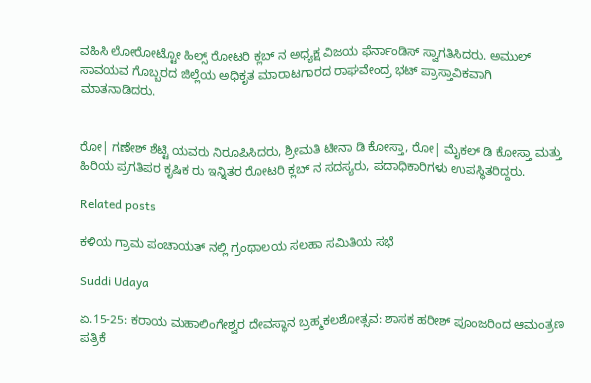ವಹಿಸಿ ಲೋರೋಟ್ಟೋ ಹಿಲ್ಸ್ ರೋಟರಿ ಕ್ಲಬ್ ನ ಅಧ್ಯಕ್ಷ ವಿಜಯ ಫೆರ್ನಾಂಡಿಸ್ ಸ್ವಾಗತಿಸಿದರು. ಅಮುಲ್ ಸಾವಯವ ಗೊಬ್ಬರದ ಜಿಲ್ಲೆಯ ಅಧಿಕೃತ ಮಾರಾಟಗಾರದ ರಾಘವೇಂದ್ರ ಭಟ್ ಪ್ರಾಸ್ತಾವಿಕವಾಗಿ ಮಾತನಾಡಿದರು.


ರೋ| ಗಣೇಶ್ ಶೆಟ್ಟಿ ಯವರು ನಿರೂಪಿಸಿದರು, ಶ್ರೀಮತಿ ಟೀನಾ ಡಿ ಕೋಸ್ತಾ, ರೋ| ಮೈಕಲ್ ಡಿ ಕೋಸ್ತಾ ಮತ್ತು ಹಿರಿಯ ಪ್ರಗತಿಪರ ಕೃಷಿಕ ರು ಇನ್ನಿತರ ರೋಟರಿ ಕ್ಲಬ್ ನ ಸದಸ್ಯರು, ಪದಾಧಿಕಾರಿಗಳು ಉಪಸ್ಥಿತರಿದ್ದರು.

Related posts

ಕಳಿಯ ಗ್ರಾಮ ಪಂಚಾಯತ್ ನಲ್ಲಿ ಗ್ರಂಥಾಲಯ ಸಲಹಾ ಸಮಿತಿಯ ಸಭೆ

Suddi Udaya

ಏ.15-25: ಕರಾಯ ಮಹಾಲಿಂಗೇಶ್ವರ ದೇವಸ್ಥಾನ ಬ್ರಹ್ಮಕಲಶೋತ್ಸವ: ಶಾಸಕ ಹರೀಶ್ ಪೂಂಜರಿಂದ ಆಮಂತ್ರಣ ಪತ್ರಿಕೆ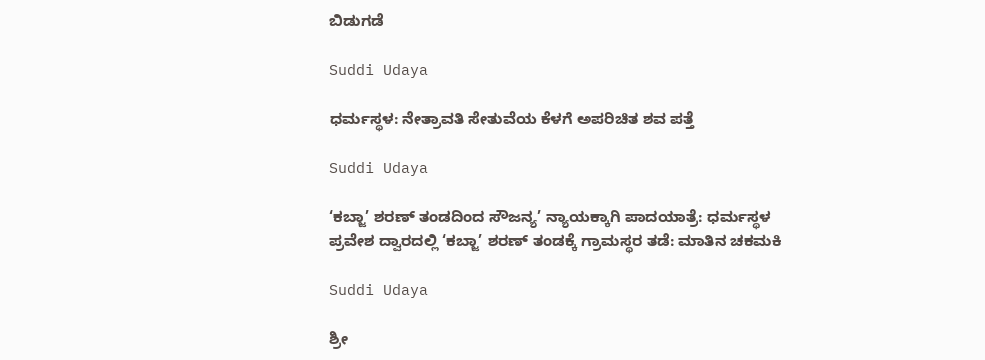ಬಿಡುಗಡೆ

Suddi Udaya

ಧರ್ಮಸ್ಥಳ: ನೇತ್ರಾವತಿ ಸೇತುವೆಯ ಕೆಳಗೆ ಅಪರಿಚಿತ ಶವ ಪತ್ತೆ

Suddi Udaya

‘ಕಬ್ಜಾ’ ಶರಣ್ ತಂಡದಿಂದ ಸೌಜನ್ಯ’ ನ್ಯಾಯಕ್ಕಾಗಿ ಪಾದಯಾತ್ರೆ: ಧರ್ಮಸ್ಥಳ ಪ್ರವೇಶ ದ್ವಾರದಲ್ಲಿ ‘ಕಬ್ಜಾ’ ಶರಣ್ ತಂಡಕ್ಕೆ ಗ್ರಾಮಸ್ಥರ ತಡೆ: ಮಾತಿನ ಚಕಮಕಿ

Suddi Udaya

ಶ್ರೀ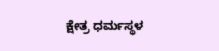ಕ್ಷೇತ್ರ ಧರ್ಮಸ್ಥಳ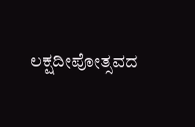ಲಕ್ಷದೀಪೋತ್ಸವದ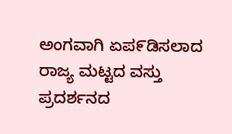ಅಂಗವಾಗಿ ಏಪ೯ಡಿಸಲಾದ ರಾಜ್ಯ ಮಟ್ಟದ ವಸ್ತು ಪ್ರದರ್ಶನದ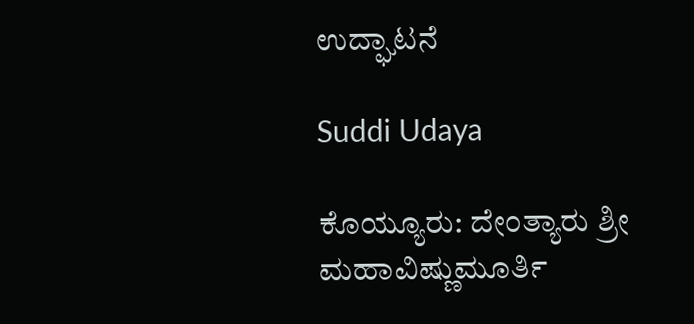ಉದ್ಘಾಟನೆ

Suddi Udaya

ಕೊಯ್ಯೂರು: ದೇಂತ್ಯಾರು ಶ್ರೀ ಮಹಾವಿಷ್ಣುಮೂರ್ತಿ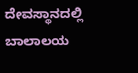ದೇವಸ್ಥಾನದಲ್ಲಿ ಬಾಲಾಲಯ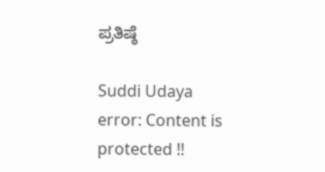ಪ್ರತಿಷ್ಠೆ

Suddi Udaya
error: Content is protected !!